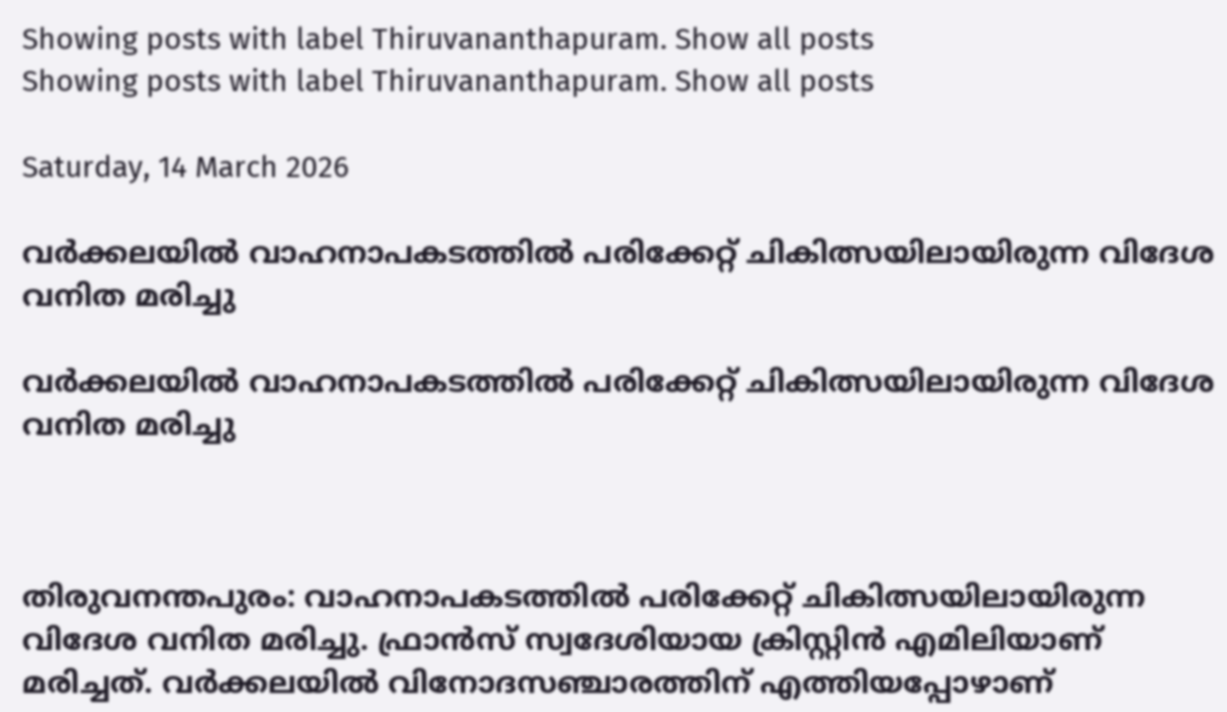Showing posts with label Thiruvananthapuram. Show all posts
Showing posts with label Thiruvananthapuram. Show all posts

Saturday, 14 March 2026

വര്‍ക്കലയില്‍ വാഹനാപകടത്തില്‍ പരിക്കേറ്റ് ചികിത്സയിലായിരുന്ന വിദേശ വനിത മരിച്ചു

വര്‍ക്കലയില്‍ വാഹനാപകടത്തില്‍ പരിക്കേറ്റ് ചികിത്സയിലായിരുന്ന വിദേശ വനിത മരിച്ചു



തിരുവനന്തപുരം: വാഹനാപകടത്തില്‍ പരിക്കേറ്റ് ചികിത്സയിലായിരുന്ന വിദേശ വനിത മരിച്ചു. ഫ്രാന്‍സ് സ്വദേശിയായ ക്രിസ്റ്റിന്‍ എമിലിയാണ് മരിച്ചത്. വര്‍ക്കലയില്‍ വിനോദസഞ്ചാരത്തിന് എത്തിയപ്പോഴാണ്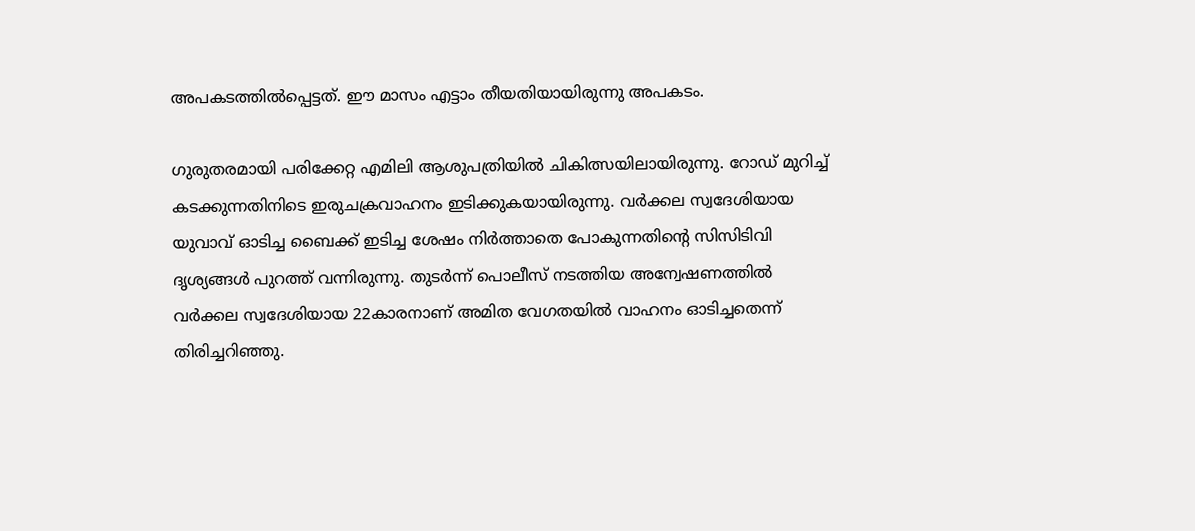അപകടത്തില്‍പ്പെട്ടത്. ഈ മാസം എട്ടാം തീയതിയായിരുന്നു അപകടം.

ഗുരുതരമായി പരിക്കേറ്റ എമിലി ആശുപത്രിയില്‍ ചികിത്സയിലായിരുന്നു. റോഡ് മുറിച്ച് കടക്കുന്നതിനിടെ ഇരുചക്രവാഹനം ഇടിക്കുകയായിരുന്നു. വര്‍ക്കല സ്വദേശിയായ യുവാവ് ഓടിച്ച ബൈക്ക് ഇടിച്ച ശേഷം നിര്‍ത്താതെ പോകുന്നതിന്റെ സിസിടിവി ദൃശ്യങ്ങള്‍ പുറത്ത് വന്നിരുന്നു. തുടർന്ന് പൊലീസ് നടത്തിയ അന്വേഷണത്തില്‍ വര്‍ക്കല സ്വദേശിയായ 22കാരനാണ് അമിത വേഗതയില്‍ വാഹനം ഓടിച്ചതെന്ന് തിരിച്ചറിഞ്ഞു.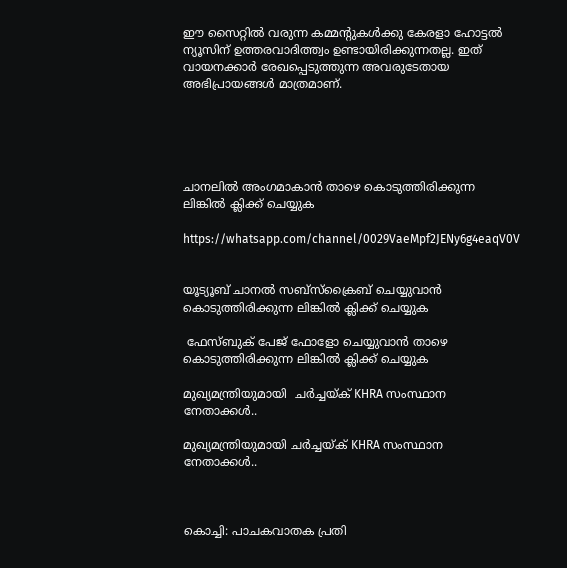ഈ സൈറ്റിൽ വരുന്ന കമ്മന്റുകൾക്കു കേരളാ ഹോട്ടൽ ന്യൂസിന് ഉത്തരവാദിത്ത്വം ഉണ്ടായിരിക്കുന്നതല്ല. ഇത് വായനക്കാർ രേഖപ്പെടുത്തുന്ന അവരുടേതായ അഭിപ്രായങ്ങൾ മാത്രമാണ്.





ചാനലിൽ അംഗമാകാൻ താഴെ കൊടുത്തിരിക്കുന്ന ലിങ്കിൽ ക്ലിക്ക് ചെയ്യുക

https://whatsapp.com/channel/0029VaeMpf2JENy6g4eaqV0V


യൂട്യൂബ് ചാനൽ സബ്സ്ക്രൈബ് ചെയ്യുവാൻ കൊടുത്തിരിക്കുന്ന ലിങ്കിൽ ക്ലിക്ക് ചെയ്യുക

 ഫേസ്ബുക് പേജ് ഫോളോ ചെയ്യുവാൻ താഴെ കൊടുത്തിരിക്കുന്ന ലിങ്കിൽ ക്ലിക്ക് ചെയ്യുക

മുഖ്യമന്ത്രിയുമായി  ചർച്ചയ്ക് KHRA സംസ്ഥാന നേതാക്കൾ..

മുഖ്യമന്ത്രിയുമായി ചർച്ചയ്ക് KHRA സംസ്ഥാന നേതാക്കൾ..



കൊച്ചി: പാചകവാതക പ്രതി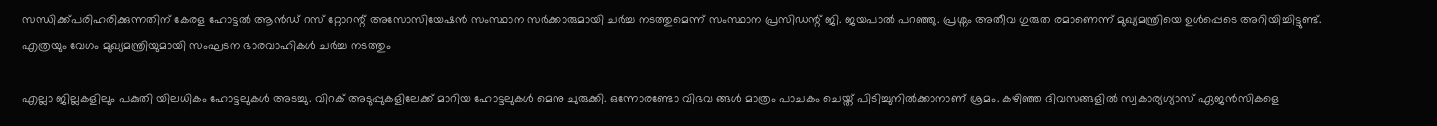സന്ധിക്ക്പരിഹരിക്കുന്നതിന് കേരള ഹോട്ടൽ ആൻഡ് റസ് റ്റോറന്റ് അസോസിയേഷൻ സംസ്ഥാന സർക്കാരുമായി ചർച്ച നടത്തുമെന്ന് സംസ്ഥാന പ്രസിഡന്റ് ജി. ജയപാൽ പറഞ്ഞു. പ്രശ്നം അതീവ ഗുരുത രമാണെന്ന് മുഖ്യമന്ത്രിയെ ഉൾപ്പെടെ അറിയിച്ചിട്ടുണ്ട്. എത്രയും വേഗം മുഖ്യമന്ത്രിയുമായി സംഘടന ഭാരവാഹികൾ ചർച്ച നടത്തും

എല്ലാ ജില്ലകളിലും പകുതി യിലധികം ഹോട്ടലുകൾ അടച്ചു. വിറക് അടുപ്പുകളിലേക്ക് മാറിയ ഹോട്ടലുകൾ മെനു ചുരുക്കി. ഒന്നോരണ്ടോ വിഭവ ങ്ങൾ മാത്രം പാചകം ചെയ്ത് പിടിച്ചുനിൽക്കാനാണ് ശ്രമം. കഴിഞ്ഞ ദിവസങ്ങളിൽ സ്വകാര്യഗ്യാസ് ഏജൻസികളെ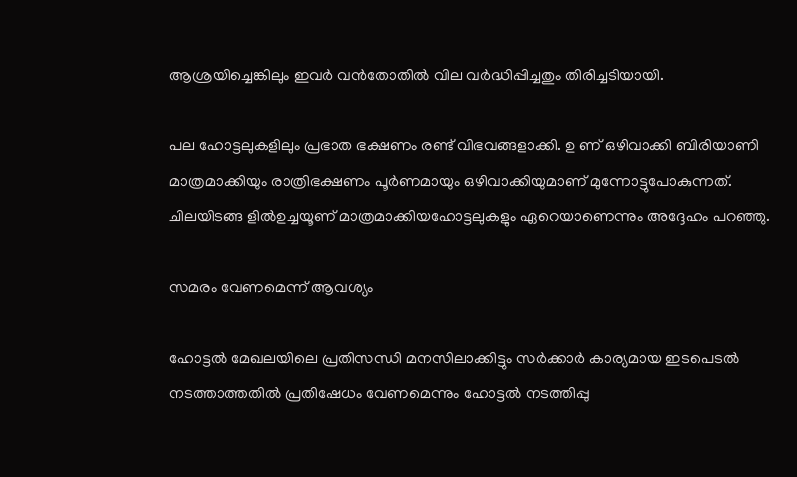ആശ്രയിച്ചെങ്കിലും ഇവർ വൻതോതിൽ വില വർദ്ധിപ്പിച്ചതും തിരിച്ചടിയായി.

പല ഹോട്ടലുകളിലും പ്രഭാത ഭക്ഷണം രണ്ട് വിഭവങ്ങളാക്കി. ഉ ണ് ഒഴിവാക്കി ബിരിയാണി മാത്രമാക്കിയും രാത്രിഭക്ഷണം പൂർണമായും ഒഴിവാക്കിയുമാണ് മുന്നോട്ടുപോകുന്നത്. ചിലയിടങ്ങ ളിൽഉച്ചയൂണ് ‌മാത്രമാക്കിയഹോട്ടലുകളും ഏറെയാണെന്നും അദ്ദേഹം പറഞ്ഞു.

സമരം വേണമെന്ന് ആവശ്യം

ഹോട്ടൽ മേഖലയിലെ പ്രതിസന്ധി മനസിലാക്കിട്ടും സർക്കാർ കാര്യമായ ഇടപെടൽ നടത്താത്തതിൽ പ്രതിഷേധം വേണമെന്നും ഹോട്ടൽ നടത്തിപ്പു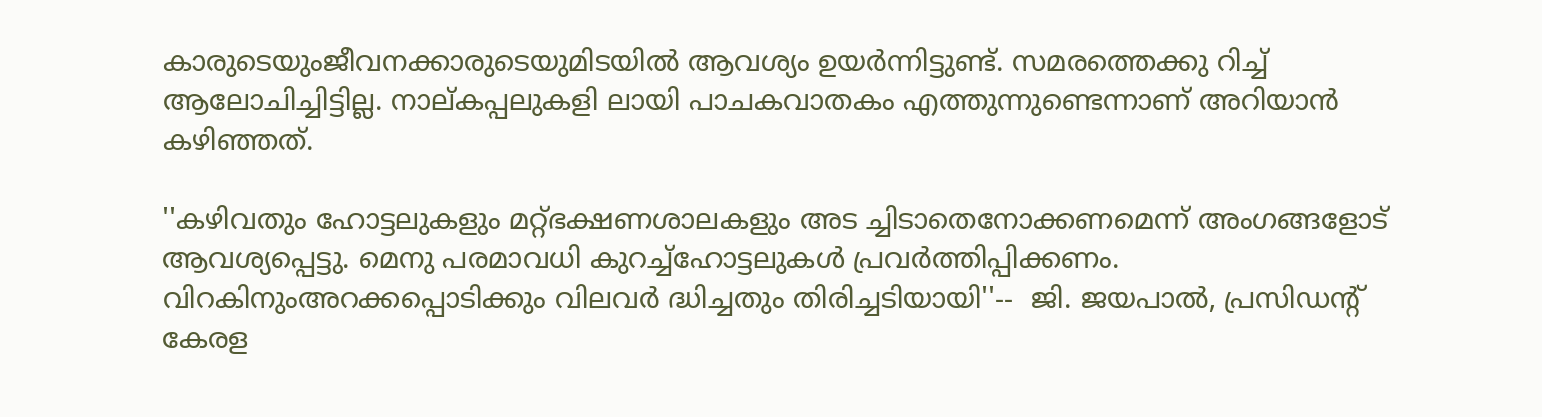കാരുടെയുംജീവനക്കാരുടെയുമിടയിൽ ആവശ്യം ഉയർന്നിട്ടുണ്ട്. സമരത്തെക്കു റിച്ച് ആലോചിച്ചിട്ടില്ല. നാല്കപ്പലുകളി ലായി പാചകവാതകം എത്തുന്നുണ്ടെന്നാണ് അറിയാൻ കഴിഞ്ഞത്.

''കഴിവതും ഹോട്ടലുകളും മറ്റ്ഭക്ഷണശാലകളും അട ച്ചിടാതെനോക്കണമെന്ന് അംഗങ്ങളോട് ആവശ്യപ്പെട്ടു. മെനു പരമാവധി കുറച്ച്ഹോട്ടലുകൾ പ്രവർത്തിപ്പിക്കണം. വിറകിനുംഅറക്കപ്പൊടിക്കും വിലവർ ദ്ധിച്ചതും തിരിച്ചടിയായി''--  ജി. ജയപാൽ, പ്രസിഡന്റ് കേരള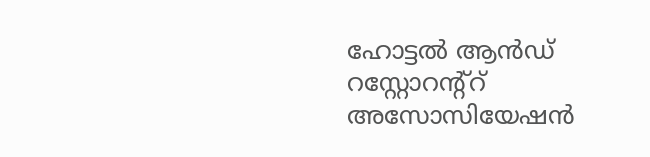ഹോട്ടൽ ആൻഡ് റസ്റ്റോറന്റ്റ് അസോസിയേഷൻ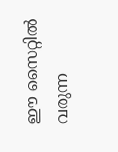ഈ സൈറ്റിൽ വരുന്ന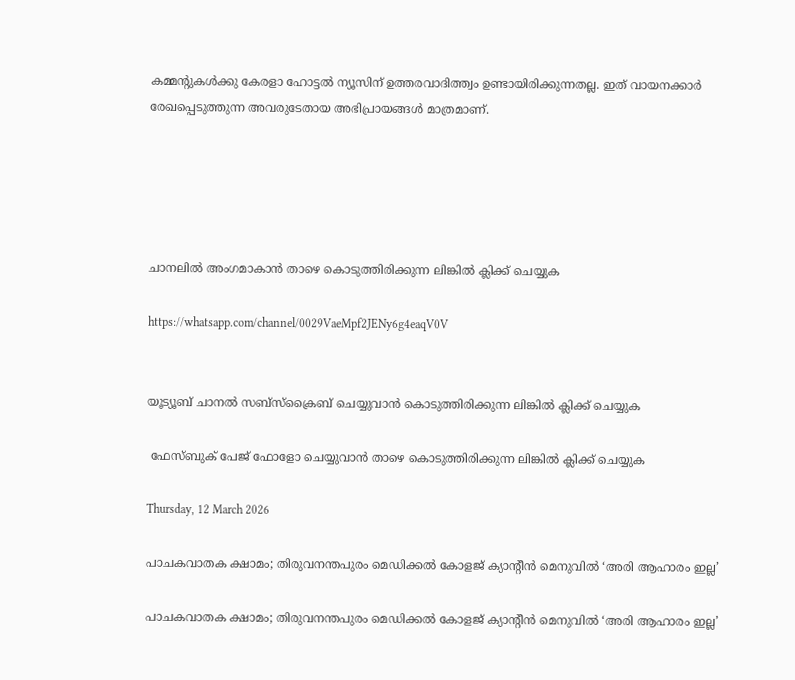കമ്മന്റുകൾക്കു കേരളാ ഹോട്ടൽ ന്യൂസിന് ഉത്തരവാദിത്ത്വം ഉണ്ടായിരിക്കുന്നതല്ല. ഇത് വായനക്കാർ രേഖപ്പെടുത്തുന്ന അവരുടേതായ അഭിപ്രായങ്ങൾ മാത്രമാണ്.





ചാനലിൽ അംഗമാകാൻ താഴെ കൊടുത്തിരിക്കുന്ന ലിങ്കിൽ ക്ലിക്ക് ചെയ്യുക

https://whatsapp.com/channel/0029VaeMpf2JENy6g4eaqV0V


യൂട്യൂബ് ചാനൽ സബ്സ്ക്രൈബ് ചെയ്യുവാൻ കൊടുത്തിരിക്കുന്ന ലിങ്കിൽ ക്ലിക്ക് ചെയ്യുക

 ഫേസ്ബുക് പേജ് ഫോളോ ചെയ്യുവാൻ താഴെ കൊടുത്തിരിക്കുന്ന ലിങ്കിൽ ക്ലിക്ക് ചെയ്യുക

Thursday, 12 March 2026

പാചകവാതക ക്ഷാമം; തിരുവനന്തപുരം മെഡിക്കൽ കോളജ് ക്യാന്റീൻ മെനുവിൽ ‘അരി ആഹാരം ഇല്ല’

പാചകവാതക ക്ഷാമം; തിരുവനന്തപുരം മെഡിക്കൽ കോളജ് ക്യാന്റീൻ മെനുവിൽ ‘അരി ആഹാരം ഇല്ല’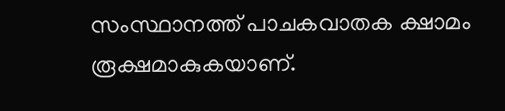സംസ്ഥാനത്ത് പാചകവാതക ക്ഷാമം രൂക്ഷമാകുകയാണ്.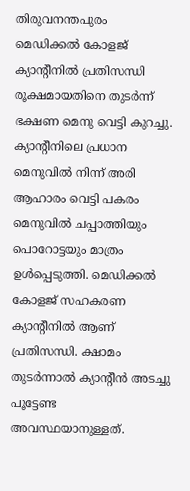തിരുവനന്തപുരം മെഡിക്കൽ കോളജ് ക്യാന്റീനിൽ പ്രതിസന്ധി രൂക്ഷമായതിനെ തുടർന്ന് ഭക്ഷണ മെനു വെട്ടി കുറച്ചു. ക്യാന്റീനിലെ പ്രധാന മെനുവിൽ നിന്ന് അരി ആഹാരം വെട്ടി പകരം മെനുവിൽ ചപ്പാത്തിയും പൊറോട്ടയും മാത്രം ഉൾപ്പെടുത്തി. മെഡിക്കൽ കോളജ് സഹകരണ ക്യാന്റീനിൽ ആണ് പ്രതിസന്ധി. ക്ഷാമം തുടർന്നാൽ ക്യാന്റീൻ അടച്ചു പൂട്ടേണ്ട അവസ്ഥയാനുള്ളത്.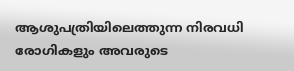ആശുപത്രിയിലെത്തുന്ന നിരവധി രോഗികളും അവരുടെ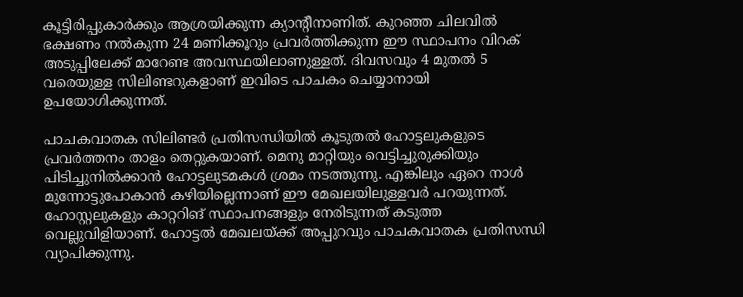കൂട്ടിരിപ്പുകാർക്കും ആശ്രയിക്കുന്ന ക്യാന്റീനാണിത്. കുറഞ്ഞ ചിലവിൽ ഭക്ഷണം നൽകുന്ന 24 മണിക്കൂറും പ്രവർത്തിക്കുന്ന ഈ സ്ഥാപനം വിറക് അടുപ്പിലേക്ക് മാറേണ്ട അവസ്ഥയിലാണുള്ളത്. ദിവസവും 4 മുതൽ 5 വരെയുള്ള സിലിണ്ടറുകളാണ് ഇവിടെ പാചകം ചെയ്യാനായി ഉപയോഗിക്കുന്നത്.

പാചകവാതക സിലിണ്ടർ പ്രതിസന്ധിയിൽ കൂടുതൽ ഹോട്ടലുകളുടെ പ്രവർത്തനം താളം തെറ്റുകയാണ്. മെനു മാറ്റിയും വെട്ടിച്ചുരുക്കിയും പിടിച്ചുനിൽക്കാൻ ഹോട്ടലുടമകൾ ശ്രമം നടത്തുന്നു. എങ്കിലും ഏറെ നാൾ മുന്നോട്ടുപോകാൻ കഴിയില്ലെന്നാണ് ഈ മേഖലയിലുള്ളവർ പറയുന്നത്. ഹോസ്റ്റലുകളും കാറ്ററിങ് സ്ഥാപനങ്ങളും നേരിടുന്നത് കടുത്ത വെല്ലുവിളിയാണ്. ഹോട്ടൽ മേഖലയ്ക്ക് അപ്പുറവും പാചകവാതക പ്രതിസന്ധി വ്യാപിക്കുന്നു.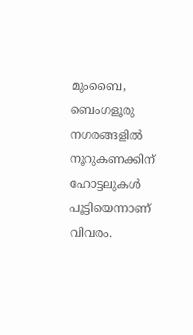മുംബൈ, ബെംഗളൂരു നഗരങ്ങളിൽ നൂറുകണക്കിന് ഹോട്ടലുകൾ പൂട്ടിയെന്നാണ് വിവരം.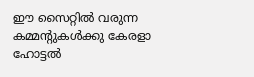ഈ സൈറ്റിൽ വരുന്ന കമ്മന്റുകൾക്കു കേരളാ ഹോട്ടൽ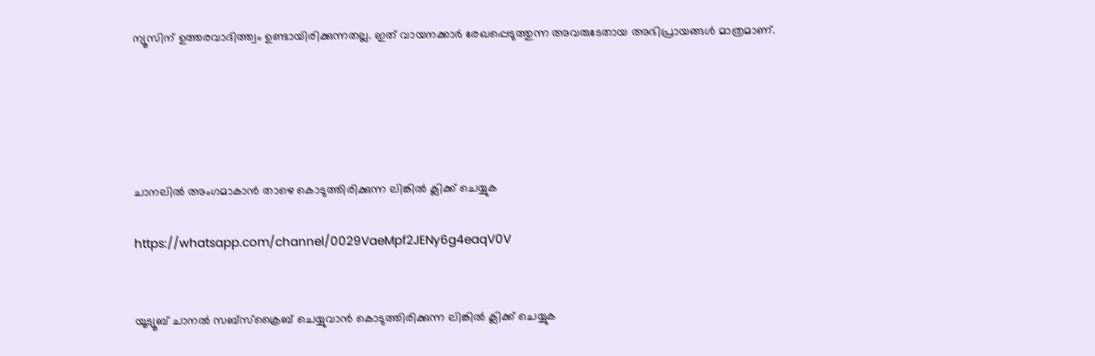ന്യൂസിന് ഉത്തരവാദിത്ത്വം ഉണ്ടായിരിക്കുന്നതല്ല. ഇത് വായനക്കാർ രേഖപ്പെടുത്തുന്ന അവരുടേതായ അഭിപ്രായങ്ങൾ മാത്രമാണ്.





ചാനലിൽ അംഗമാകാൻ താഴെ കൊടുത്തിരിക്കുന്ന ലിങ്കിൽ ക്ലിക്ക് ചെയ്യുക

https://whatsapp.com/channel/0029VaeMpf2JENy6g4eaqV0V


യൂട്യൂബ് ചാനൽ സബ്സ്ക്രൈബ് ചെയ്യുവാൻ കൊടുത്തിരിക്കുന്ന ലിങ്കിൽ ക്ലിക്ക് ചെയ്യുക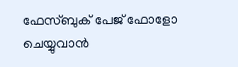ഫേസ്ബുക് പേജ് ഫോളോ ചെയ്യുവാൻ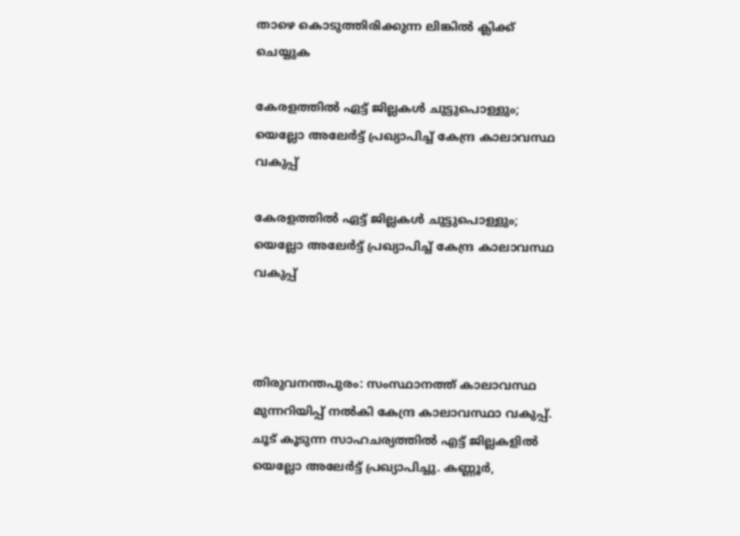താഴെ കൊടുത്തിരിക്കുന്ന ലിങ്കിൽ ക്ലിക്ക് ചെയ്യുക

കേരളത്തിൽ ഏട്ട് ജില്ലകൾ ചുട്ടുപൊള്ളും; യെല്ലോ അലേർട്ട് പ്രഖ്യാപിച്ച് കേന്ദ്ര കാലാവസ്ഥ വകുപ്പ്

കേരളത്തിൽ ഏട്ട് ജില്ലകൾ ചുട്ടുപൊള്ളും; യെല്ലോ അലേർട്ട് പ്രഖ്യാപിച്ച് കേന്ദ്ര കാലാവസ്ഥ വകുപ്പ്



തിരുവനന്തപുരം: സംസ്ഥാനത്ത് കാലാവസ്ഥ മുന്നറിയിപ്പ് നല്‍കി കേന്ദ്ര കാലാവസ്ഥാ വകുപ്പ്. ചൂട് കൂടുന്ന സാഹചര്യത്തില്‍ എട്ട് ജില്ലകളില്‍ യെല്ലോ അലേര്‍ട്ട് പ്രഖ്യാപിച്ചു. കണ്ണൂര്‍,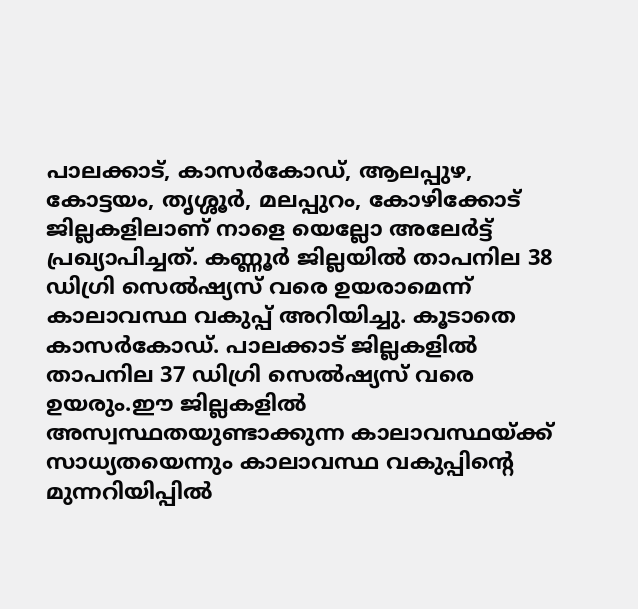പാലക്കാട്, കാസര്‍കോഡ്, ആലപ്പുഴ, കോട്ടയം, തൃശ്ശൂര്‍, മലപ്പുറം, കോഴിക്കോട് ജില്ലകളിലാണ് നാളെ യെല്ലോ അലേര്‍ട്ട് പ്രഖ്യാപിച്ചത്. കണ്ണൂര്‍ ജില്ലയില്‍ താപനില 38 ഡിഗ്രി സെല്‍ഷ്യസ് വരെ ഉയരാമെന്ന് കാലാവസ്ഥ വകുപ്പ് അറിയിച്ചു. കൂടാതെ കാസര്‍കോഡ്. പാലക്കാട് ജില്ലകളില്‍ താപനില 37 ഡിഗ്രി സെല്‍ഷ്യസ് വരെ ഉയരും.ഈ ജില്ലകളില്‍ അസ്വസ്ഥതയുണ്ടാക്കുന്ന കാലാവസ്ഥയ്ക്ക് സാധ്യതയെന്നും കാലാവസ്ഥ വകുപ്പിന്റെ മുന്നറിയിപ്പില്‍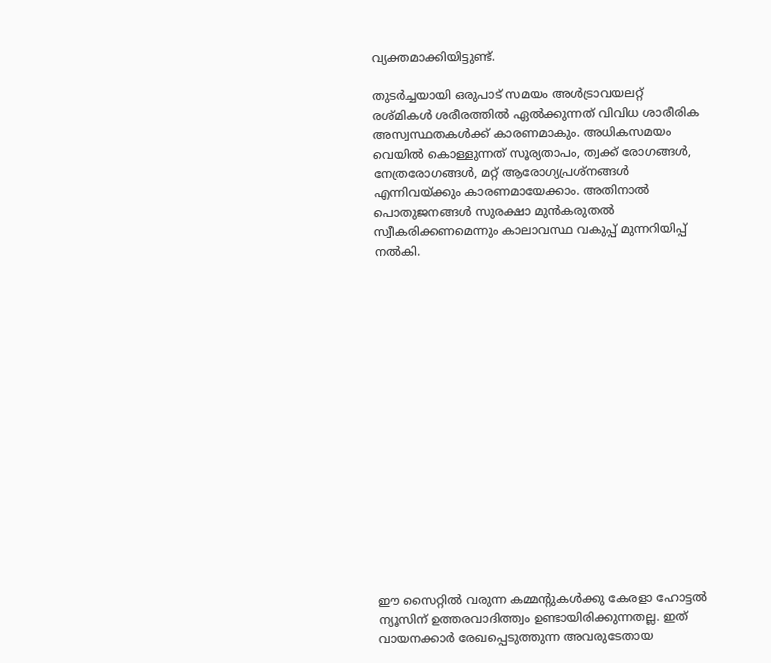വ്യക്തമാക്കിയിട്ടുണ്ട്.

തുടര്‍ച്ചയായി ഒരുപാട് സമയം അള്‍ട്രാവയലറ്റ് രശ്മികള്‍ ശരീരത്തില്‍ ഏല്‍ക്കുന്നത് വിവിധ ശാരീരിക അസ്വസ്ഥതകള്‍ക്ക് കാരണമാകും. അധികസമയം വെയില്‍ കൊള്ളുന്നത് സൂര്യതാപം, ത്വക്ക് രോഗങ്ങള്‍, നേത്രരോഗങ്ങള്‍, മറ്റ് ആരോഗ്യപ്രശ്‌നങ്ങള്‍ എന്നിവയ്ക്കും കാരണമായേക്കാം. അതിനാല്‍ പൊതുജനങ്ങള്‍ സുരക്ഷാ മുന്‍കരുതല്‍ സ്വീകരിക്കണമെന്നും കാലാവസ്ഥ വകുപ്പ് മുന്നറിയിപ്പ് നല്‍കി.

















ഈ സൈറ്റിൽ വരുന്ന കമ്മന്റുകൾക്കു കേരളാ ഹോട്ടൽ ന്യൂസിന് ഉത്തരവാദിത്ത്വം ഉണ്ടായിരിക്കുന്നതല്ല. ഇത് വായനക്കാർ രേഖപ്പെടുത്തുന്ന അവരുടേതായ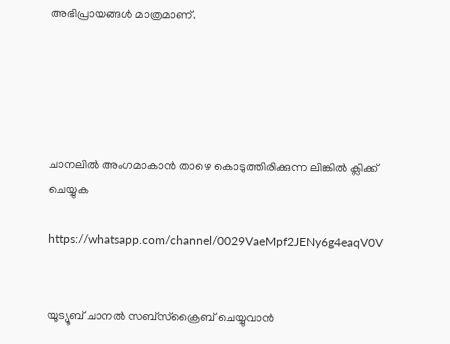അഭിപ്രായങ്ങൾ മാത്രമാണ്.





ചാനലിൽ അംഗമാകാൻ താഴെ കൊടുത്തിരിക്കുന്ന ലിങ്കിൽ ക്ലിക്ക് ചെയ്യുക

https://whatsapp.com/channel/0029VaeMpf2JENy6g4eaqV0V


യൂട്യൂബ് ചാനൽ സബ്സ്ക്രൈബ് ചെയ്യുവാൻ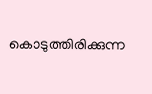കൊടുത്തിരിക്കുന്ന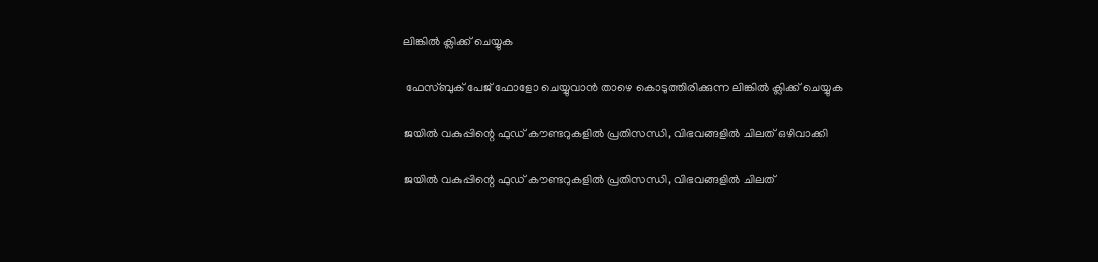ലിങ്കിൽ ക്ലിക്ക് ചെയ്യുക

 ഫേസ്ബുക് പേജ് ഫോളോ ചെയ്യുവാൻ താഴെ കൊടുത്തിരിക്കുന്ന ലിങ്കിൽ ക്ലിക്ക് ചെയ്യുക

ജയിൽ വകുപ്പിന്റെ ഫുഡ് കൗണ്ടറുകളില്‍ പ്രതിസന്ധി, വിഭവങ്ങളിൽ ചിലത് ഒഴിവാക്കി

ജയിൽ വകുപ്പിന്റെ ഫുഡ് കൗണ്ടറുകളില്‍ പ്രതിസന്ധി, വിഭവങ്ങളിൽ ചിലത്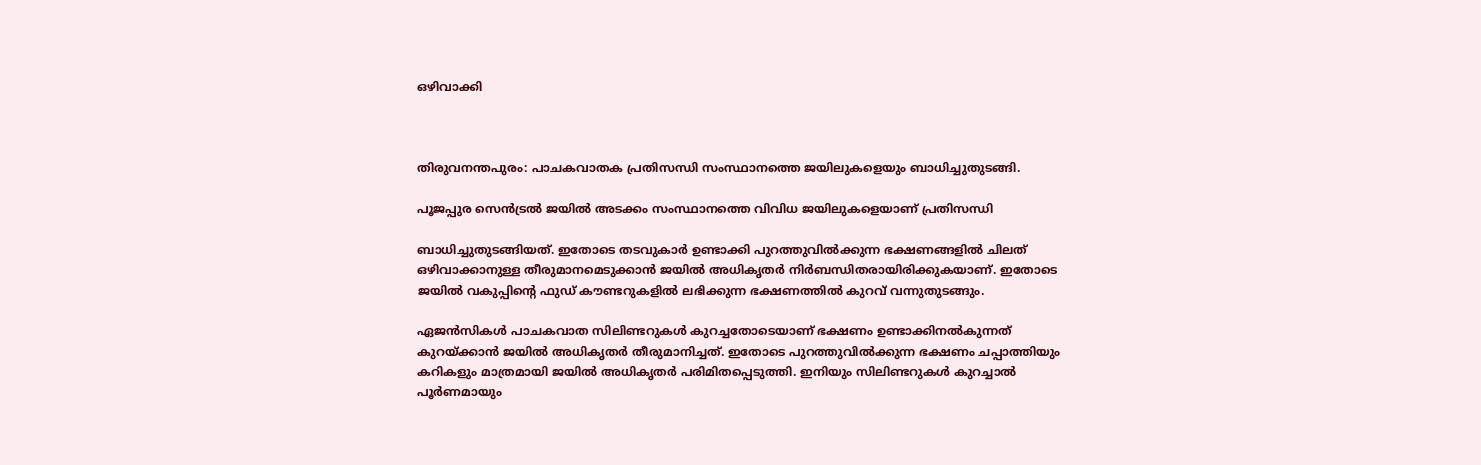ഒഴിവാക്കി



തിരുവനന്തപുരം: പാചകവാതക പ്രതിസന്ധി സംസ്ഥാനത്തെ ജയിലുകളെയും ബാധിച്ചുതുടങ്ങി.

പൂജപ്പുര സെൻട്രൽ ജയിൽ അടക്കം സംസ്ഥാനത്തെ വിവിധ ജയിലുകളെയാണ് പ്രതിസന്ധി

ബാധിച്ചുതുടങ്ങിയത്. ഇതോടെ തടവുകാർ ഉണ്ടാക്കി പുറത്തുവിൽക്കുന്ന ഭക്ഷണങ്ങളിൽ ചിലത് ഒഴിവാക്കാനുള്ള തീരുമാനമെടുക്കാൻ ജയിൽ അധികൃതർ നിർബന്ധിതരായിരിക്കുകയാണ്. ഇതോടെ ജയിൽ വകുപ്പിന്റെ ഫുഡ് കൗണ്ടറുകളില്‍ ലഭിക്കുന്ന ഭക്ഷണത്തിൽ കുറവ് വന്നുതുടങ്ങും.

ഏജൻസികൾ പാചകവാത സിലിണ്ടറുകൾ കുറച്ചതോടെയാണ് ഭക്ഷണം ഉണ്ടാക്കിനൽകുന്നത് കുറയ്ക്കാൻ ജയിൽ അധികൃതർ തീരുമാനിച്ചത്. ഇതോടെ പുറത്തുവിൽക്കുന്ന ഭക്ഷണം ചപ്പാത്തിയും കറികളും മാത്രമായി ജയിൽ അധികൃതർ പരിമിതപ്പെടുത്തി. ഇനിയും സിലിണ്ടറുകൾ കുറച്ചാൽ പൂർണമായും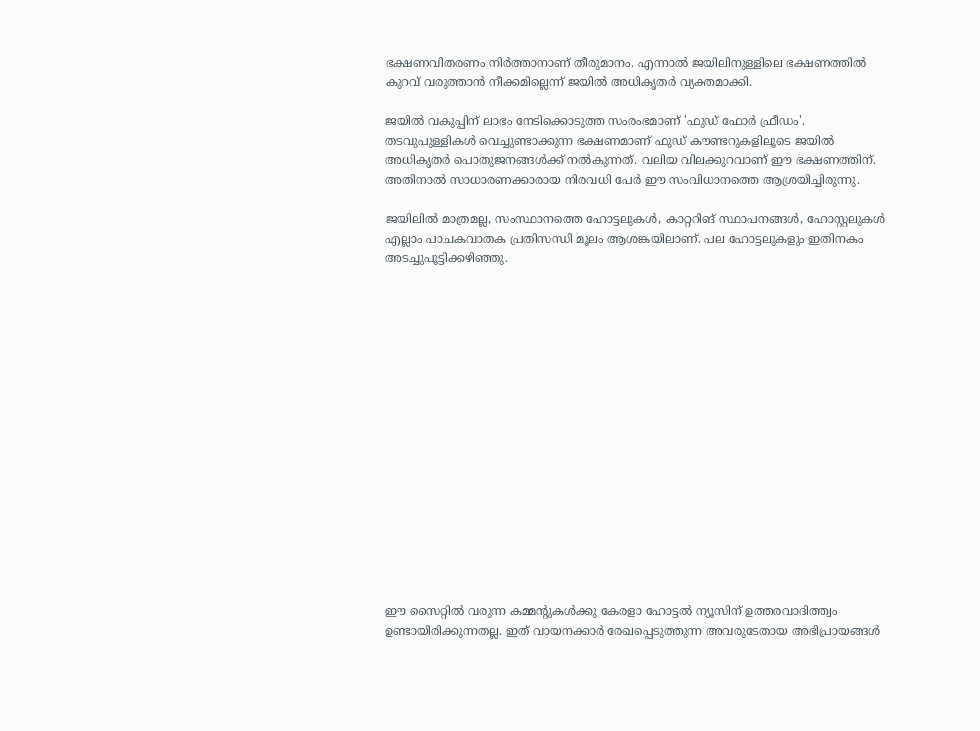ഭക്ഷണവിതരണം നിർത്താനാണ് തീരുമാനം. എന്നാൽ ജയിലിനുള്ളിലെ ഭക്ഷണത്തിൽ കുറവ് വരുത്താൻ നീക്കമില്ലെന്ന് ജയിൽ അധികൃതർ വ്യക്തമാക്കി.

ജയിൽ വകുപ്പിന് ലാഭം നേടിക്കൊടുത്ത സംരംഭമാണ് 'ഫുഡ് ഫോർ ഫ്രീഡം'. തടവുപുള്ളികൾ വെച്ചുണ്ടാക്കുന്ന ഭക്ഷണമാണ് ഫുഡ് കൗണ്ടറുകളിലൂടെ ജയിൽ അധികൃതർ പൊതുജനങ്ങൾക്ക് നൽകുന്നത്. വലിയ വിലക്കുറവാണ് ഈ ഭക്ഷണത്തിന്. അതിനാൽ സാധാരണക്കാരായ നിരവധി പേർ ഈ സംവിധാനത്തെ ആശ്രയിച്ചിരുന്നു.

ജയിലിൽ മാത്രമല്ല, സംസ്ഥാനത്തെ ഹോട്ടലുകൾ, കാറ്ററിങ് സ്ഥാപനങ്ങൾ, ഹോസ്റ്റലുകൾ എല്ലാം പാചകവാതക പ്രതിസന്ധി മൂലം ആശങ്കയിലാണ്. പല ഹോട്ടലുകളും ഇതിനകം അടച്ചുപൂട്ടിക്കഴിഞ്ഞു.

















ഈ സൈറ്റിൽ വരുന്ന കമ്മന്റുകൾക്കു കേരളാ ഹോട്ടൽ ന്യൂസിന് ഉത്തരവാദിത്ത്വം ഉണ്ടായിരിക്കുന്നതല്ല. ഇത് വായനക്കാർ രേഖപ്പെടുത്തുന്ന അവരുടേതായ അഭിപ്രായങ്ങൾ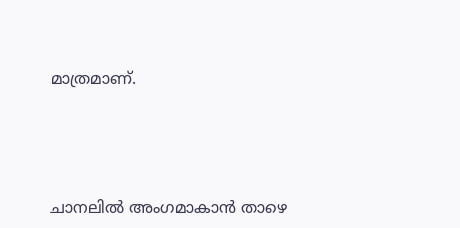മാത്രമാണ്.





ചാനലിൽ അംഗമാകാൻ താഴെ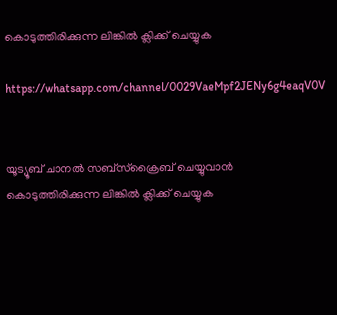കൊടുത്തിരിക്കുന്ന ലിങ്കിൽ ക്ലിക്ക് ചെയ്യുക

https://whatsapp.com/channel/0029VaeMpf2JENy6g4eaqV0V


യൂട്യൂബ് ചാനൽ സബ്സ്ക്രൈബ് ചെയ്യുവാൻ കൊടുത്തിരിക്കുന്ന ലിങ്കിൽ ക്ലിക്ക് ചെയ്യുക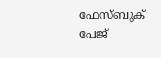ഫേസ്ബുക് പേജ്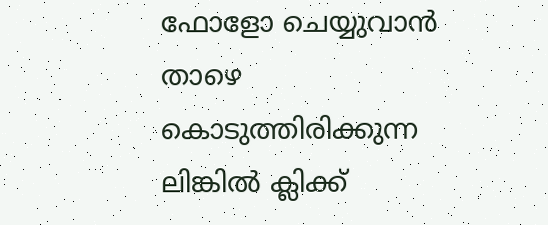ഫോളോ ചെയ്യുവാൻ താഴെ കൊടുത്തിരിക്കുന്ന ലിങ്കിൽ ക്ലിക്ക്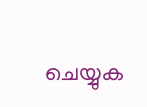ചെയ്യുക